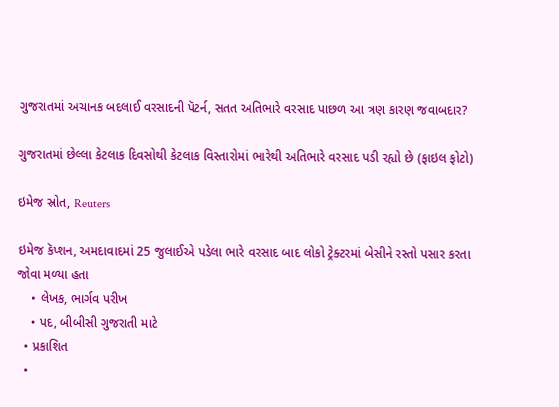ગુજરાતમાં અચાનક બદલાઈ વરસાદની પૅટર્ન, સતત અતિભારે વરસાદ પાછળ આ ત્રણ કારણ જવાબદાર?

ગુજરાતમાં છેલ્લા કેટલાક દિવસોથી કેટલાક વિસ્તારોમાં ભારેથી અતિભારે વરસાદ પડી રહ્યો છે (ફાઇલ ફોટો)

ઇમેજ સ્રોત, Reuters

ઇમેજ કૅપ્શન, અમદાવાદમાં 25 જુલાઈએ પડેલા ભારે વરસાદ બાદ લોકો ટ્રેક્ટરમાં બેસીને રસ્તો પસાર કરતા જોવા મળ્યા હતા
    • લેખક, ભાર્ગવ પરીખ
    • પદ, બીબીસી ગુજરાતી માટે
  • પ્રકાશિત
  •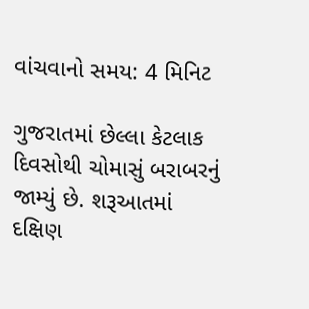વાંચવાનો સમય: 4 મિનિટ

ગુજરાતમાં છેલ્લા કેટલાક દિવસોથી ચોમાસું બરાબરનું જામ્યું છે. શરૂઆતમાં દક્ષિણ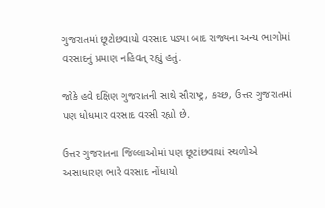ગુજરાતમાં છૂટોછવાયો વરસાદ પડ્યા બાદ રાજ્યના અન્ય ભાગોમાં વરસાદનું પ્રમાણ નહિવત્ રહ્યું હતું.

જોકે હવે દક્ષિણ ગુજરાતની સાથે સૌરાષ્ટ્ર, કચ્છ, ઉત્તર ગુજરાતમાં પણ ધોધમાર વરસાદ વરસી રહ્યો છે.

ઉત્તર ગુજરાતના જિલ્લાઓમાં પણ છૂટાંછવાયાં સ્થળોએ અસાધારણ ભારે વરસાદ નોંધાયો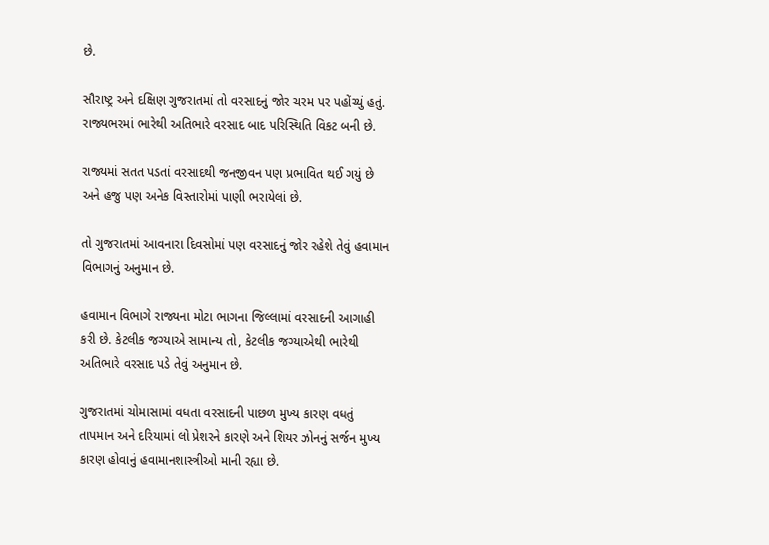છે.

સૌરાષ્ટ્ર અને દક્ષિણ ગુજરાતમાં તો વરસાદનું જોર ચરમ પર પહોંચ્યું હતું. રાજ્યભરમાં ભારેથી અતિભારે વરસાદ બાદ પરિસ્થિતિ વિકટ બની છે.

રાજ્યમાં સતત પડતાં વરસાદથી જનજીવન પણ પ્રભાવિત થઈ ગયું છે અને હજુ પણ અનેક વિસ્તારોમાં પાણી ભરાયેલાં છે.

તો ગુજરાતમાં આવનારા દિવસોમાં પણ વરસાદનું જોર રહેશે તેવું હવામાન વિભાગનું અનુમાન છે.

હવામાન વિભાગે રાજ્યના મોટા ભાગના જિલ્લામાં વરસાદની આગાહી કરી છે. કેટલીક જગ્યાએ સામાન્ય તો, કેટલીક જગ્યાએથી ભારેથી અતિભારે વરસાદ પડે તેવું અનુમાન છે.

ગુજરાતમાં ચોમાસામાં વધતા વરસાદની પાછળ મુખ્ય કારણ વધતું તાપમાન અને દરિયામાં લો પ્રેશરને કારણે અને શિયર ઝોનનું સર્જન મુખ્ય કારણ હોવાનું હવામાનશાસ્ત્રીઓ માની રહ્યા છે.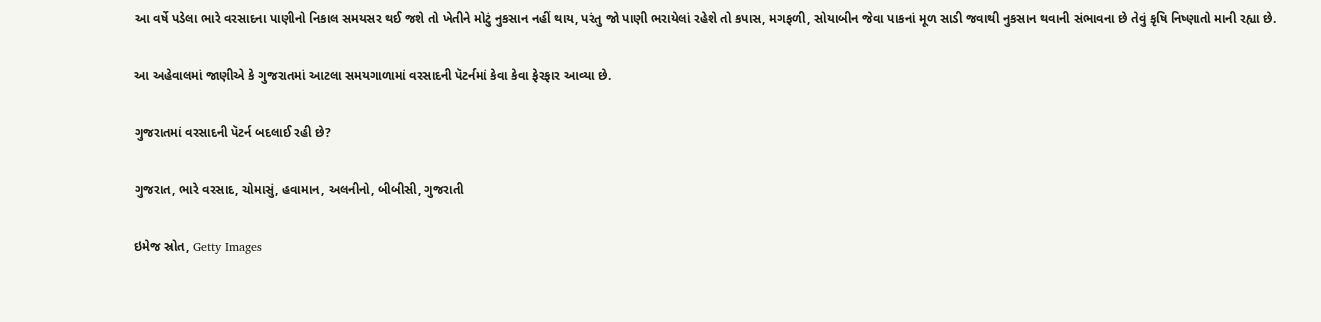આ વર્ષે પડેલા ભારે વરસાદના પાણીનો નિકાલ સમયસર થઈ જશે તો ખેતીને મોટું નુકસાન નહીં થાય, પરંતુ જો પાણી ભરાયેલાં રહેશે તો કપાસ, મગફળી, સોયાબીન જેવા પાકનાં મૂળ સાડી જવાથી નુકસાન થવાની સંભાવના છે તેવું કૃષિ નિષ્ણાતો માની રહ્યા છે.

આ અહેવાલમાં જાણીએ કે ગુજરાતમાં આટલા સમયગાળામાં વરસાદની પૅટર્નમાં કેવા કેવા ફેરફાર આવ્યા છે.

ગુજરાતમાં વરસાદની પૅટર્ન બદલાઈ રહી છે?

ગુજરાત, ભારે વરસાદ, ચોમાસું, હવામાન, અલનીનો, બીબીસી, ગુજરાતી

ઇમેજ સ્રોત, Getty Images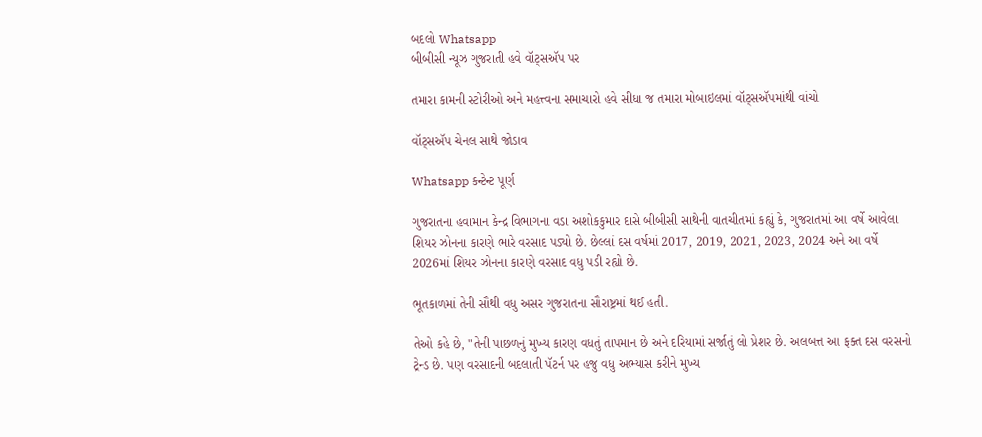બદલો Whatsapp
બીબીસી ન્યૂઝ ગુજરાતી હવે વૉટ્સઍપ પર

તમારા કામની સ્ટોરીઓ અને મહત્ત્વના સમાચારો હવે સીધા જ તમારા મોબાઇલમાં વૉટ્સઍપમાંથી વાંચો

વૉટ્સઍપ ચેનલ સાથે જોડાવ

Whatsapp કન્ટેન્ટ પૂર્ણ

ગુજરાતના હવામાન કેન્દ્ર વિભાગના વડા અશોકકુમાર દાસે બીબીસી સાથેની વાતચીતમાં કહ્યું કે, ગુજરાતમાં આ વર્ષે આવેલા શિયર ઝોનના કારણે ભારે વરસાદ પડ્યો છે. છેલ્લાં દસ વર્ષમાં 2017, 2019, 2021, 2023, 2024 અને આ વર્ષે 2026માં શિયર ઝોનના કારણે વરસાદ વધુ પડી રહ્યો છે.

ભૂતકાળમાં તેની સૌથી વધુ અસર ગુજરાતના સૌરાષ્ટ્રમાં થઈ હતી.

તેઓ કહે છે, "તેની પાછળનું મુખ્ય કારણ વધતું તાપમાન છે અને દરિયામાં સર્જાતું લો પ્રેશર છે. અલબત્ત આ ફક્ત દસ વરસનો ટ્રેન્ડ છે. પણ વરસાદની બદલાતી પૅટર્ન પર હજુ વધુ અભ્યાસ કરીને મુખ્ય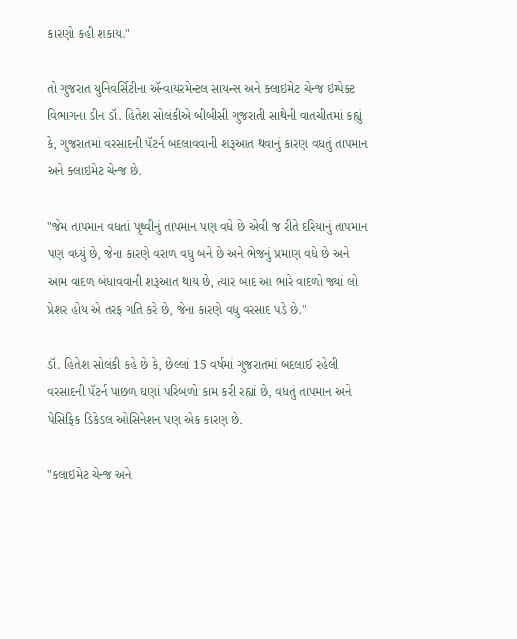કારણો કહી શકાય."

તો ગુજરાત યુનિવર્સિટીના ઍન્વાયરમેન્ટલ સાયન્સ અને ક્લાઇમેટ ચેન્જ ઇમ્પેક્ટ વિભાગના ડીન ડૉ. હિતેશ સોલંકીએ બીબીસી ગુજરાતી સાથેની વાતચીતમાં કહ્યું કે, ગુજરાતમાં વરસાદની પૅટર્ન બદલાવવાની શરૂઆત થવાનું કારણ વધતું તાપમાન અને ક્લાઇમેટ ચેન્જ છે.

"જેમ તાપમાન વધતાં પૃથ્વીનું તાપમાન પણ વધે છે એવી જ રીતે દરિયાનું તાપમાન પણ વધ્યું છે, જેના કારણે વરાળ વધુ બને છે અને ભેજનું પ્રમાણ વધે છે અને આમ વાદળ બંધાવવાની શરૂઆત થાય છે, ત્યાર બાદ આ ભારે વાદળો જ્યાં લો પ્રેશર હોય એ તરફ ગતિ કરે છે, જેના કારણે વધુ વરસાદ પડે છે."

ડૉ. હિતેશ સોલંકી કહે છે કે, છેલ્લાં 15 વર્ષમાં ગુજરાતમાં બદલાઈ રહેલી વરસાદની પૅટર્ન પાછળ ઘણાં પરિબળો કામ કરી રહ્યાં છે, વધતું તાપમાન અને પેસિફિક ડિકેડલ ઓસિનેશન પણ એક કારણ છે.

"કલાઇમેટ ચેન્જ અને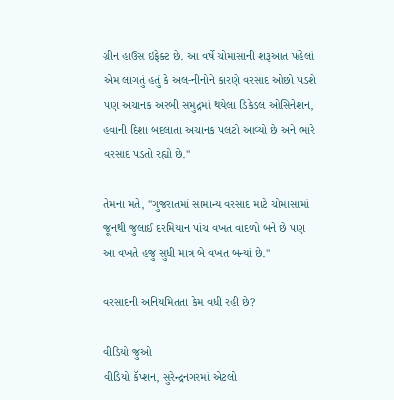ગ્રીન હાઉસ ઇફેક્ટ છે. આ વર્ષે ચોમાસાની શરૂઆત પહેલાં એમ લાગતું હતું કે અલ-નીનોને કારણે વરસાદ ઓછો પડશે પણ અચાનક અરબી સમુદ્રમાં થયેલા ડિકેડલ ઓસિનેશન, હવાની દિશા બદલાતા અચાનક પલટો આવ્યો છે અને ભારે વરસાદ પડતો રહ્યો છે."

તેમના મતે, "ગુજરાતમાં સામાન્ય વરસાદ માટે ચોમાસામાં જૂનથી જુલાઈ દરમિયાન પાંચ વખત વાદળો બને છે પણ આ વખતે હજુ સુધી માત્ર બે વખત બન્યાં છે."

વરસાદની અનિયમિતતા કેમ વધી રહી છે?

વીડિયો જુઓ
વીડિયો કૅપ્શન, સુરેન્દ્રનગરમાં એટલો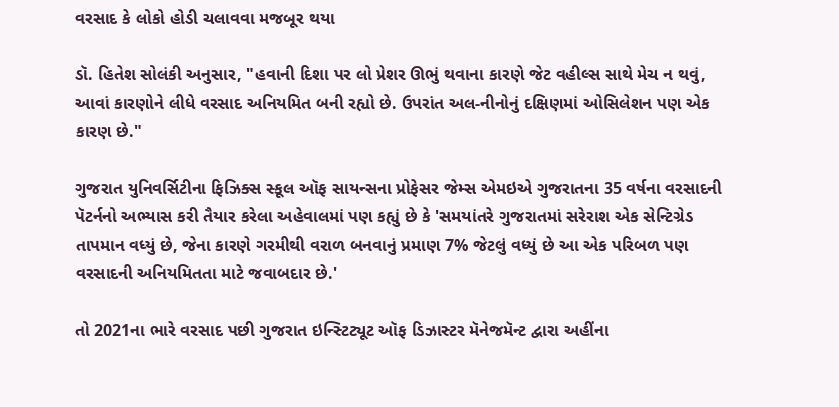વરસાદ કે લોકો હોડી ચલાવવા મજબૂર થયા

ડૉ. હિતેશ સોલંકી અનુસાર, "હવાની દિશા પર લો પ્રેશર ઊભું થવાના કારણે જેટ વહીલ્સ સાથે મેચ ન થવું, આવાં કારણોને લીધે વરસાદ અનિયમિત બની રહ્યો છે. ઉપરાંત અલ-નીનોનું દક્ષિણમાં ઓસિલેશન પણ એક કારણ છે."

ગુજરાત યુનિવર્સિટીના ફિઝિક્સ સ્કૂલ ઑફ સાયન્સના પ્રોફેસર જેમ્સ એમઇએ ગુજરાતના 35 વર્ષના વરસાદની પૅટર્નનો અભ્યાસ કરી તૈયાર કરેલા અહેવાલમાં પણ કહ્યું છે કે 'સમયાંતરે ગુજરાતમાં સરેરાશ એક સેન્ટિગ્રેડ તાપમાન વધ્યું છે, જેના કારણે ગરમીથી વરાળ બનવાનું પ્રમાણ 7% જેટલું વધ્યું છે આ એક પરિબળ પણ વરસાદની અનિયમિતતા માટે જવાબદાર છે.'

તો 2021ના ભારે વરસાદ પછી ગુજરાત ઇન્સ્ટિટ્યૂટ ઑફ ડિઝાસ્ટર મૅનેજમૅન્ટ દ્વારા અહીંના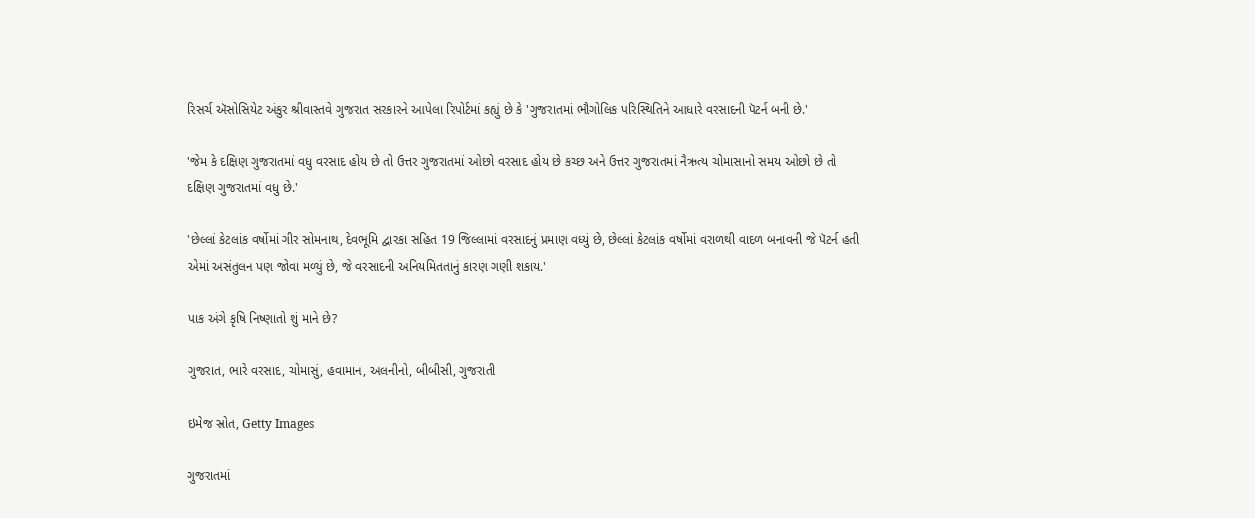રિસર્ચ ઍસોસિયેટ અંકુર શ્રીવાસ્તવે ગુજરાત સરકારને આપેલા રિપોર્ટમાં કહ્યું છે કે 'ગુજરાતમાં ભૌગોલિક પરિસ્થિતિને આધારે વરસાદની પૅટર્ન બની છે.'

'જેમ કે દક્ષિણ ગુજરાતમાં વધુ વરસાદ હોય છે તો ઉત્તર ગુજરાતમાં ઓછો વરસાદ હોય છે કચ્છ અને ઉત્તર ગુજરાતમાં નૈઋત્ય ચોમાસાનો સમય ઓછો છે તો દક્ષિણ ગુજરાતમાં વધુ છે.'

'છેલ્લાં કેટલાંક વર્ષોમાં ગીર સોમનાથ, દેવભૂમિ દ્વારકા સહિત 19 જિલ્લામાં વરસાદનું પ્રમાણ વધ્યું છે, છેલ્લાં કેટલાંક વર્ષોમાં વરાળથી વાદળ બનાવની જે પૅટર્ન હતી એમાં અસંતુલન પણ જોવા મળ્યું છે, જે વરસાદની અનિયમિતતાનું કારણ ગણી શકાય.'

પાક અંગે કૃષિ નિષ્ણાતો શું માને છે?

ગુજરાત, ભારે વરસાદ, ચોમાસું, હવામાન, અલનીનો, બીબીસી, ગુજરાતી

ઇમેજ સ્રોત, Getty Images

ગુજરાતમાં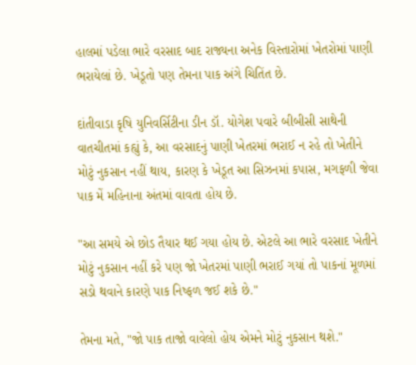હાલમાં પડેલા ભારે વરસાદ બાદ રાજ્યના અનેક વિસ્તારોમાં ખેતરોમાં પાણી ભરાયેલાં છે. ખેડૂતો પણ તેમના પાક અંગે ચિતિંત છે.

દાંતીવાડા કૃષિ યુનિવર્સિટીના ડીન ડૉ. યોગેશ પવારે બીબીસી સાથેની વાતચીતમાં કહ્યું કે, આ વરસાદનું પાણી ખેતરમાં ભરાઈ ન રહે તો ખેતીને મોટું નુકસાન નહીં થાય, કારણ કે ખેડૂત આ સિઝનમાં કપાસ, મગફળી જેવા પાક મેં મહિનાના અંતમાં વાવતા હોય છે.

"આ સમયે એ છોડ તૈયાર થઈ ગયા હોય છે. એટલે આ ભારે વરસાદ ખેતીને મોટું નુકસાન નહીં કરે પણ જો ખેતરમાં પાણી ભરાઈ ગયાં તો પાકનાં મૂળમાં સડો થવાને કારણે પાક નિષ્ફળ જઈ શકે છે."

તેમના મતે, "જો પાક તાજો વાવેલો હોય એમને મોટું નુકસાન થશે."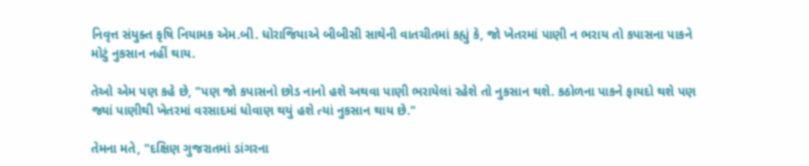નિવૃત્ત સંયુક્ત કૃષિ નિયામક એમ.બી. ધોરાજિયાએ બીબીસી સાથેની વાતચીતમાં કહ્યું કે, જો ખેતરમાં પાણી ન ભરાય તો કપાસના પાકને મોટું નુકસાન નહીં થાય.

તેઓ એમ પણ કહે છે, "પણ જો કપાસનો છોડ નાનો હશે અથવા પાણી ભરાયેલાં રહેશે તો નુકસાન થશે. કઠોળના પાકને ફાયદો થશે પણ જ્યાં પાણીથી ખેતરમાં વરસાદમાં ધોવાણ થયું હશે ત્યાં નુકસાન થાય છે."

તેમના મતે, "દક્ષિણ ગુજરાતમાં ડાંગરના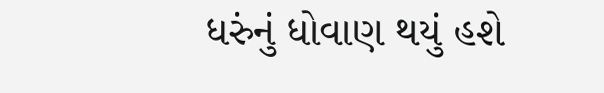ધરુંનું ધોવાણ થયું હશે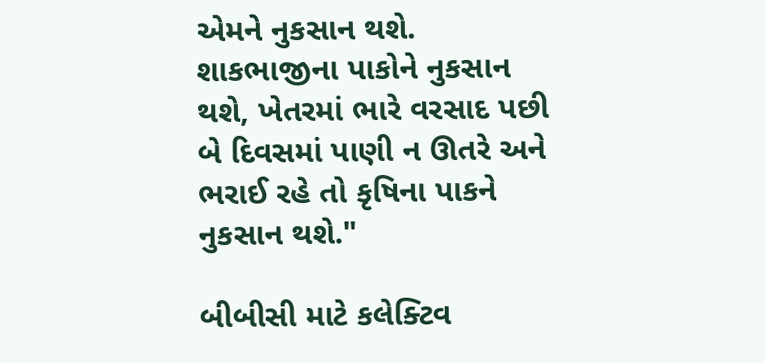એમને નુકસાન થશે. શાકભાજીના પાકોને નુકસાન થશે, ખેતરમાં ભારે વરસાદ પછી બે દિવસમાં પાણી ન ઊતરે અને ભરાઈ રહે તો કૃષિના પાકને નુકસાન થશે."

બીબીસી માટે કલેક્ટિવ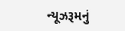ન્યૂઝરૂમનું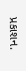પ્રકાશન.